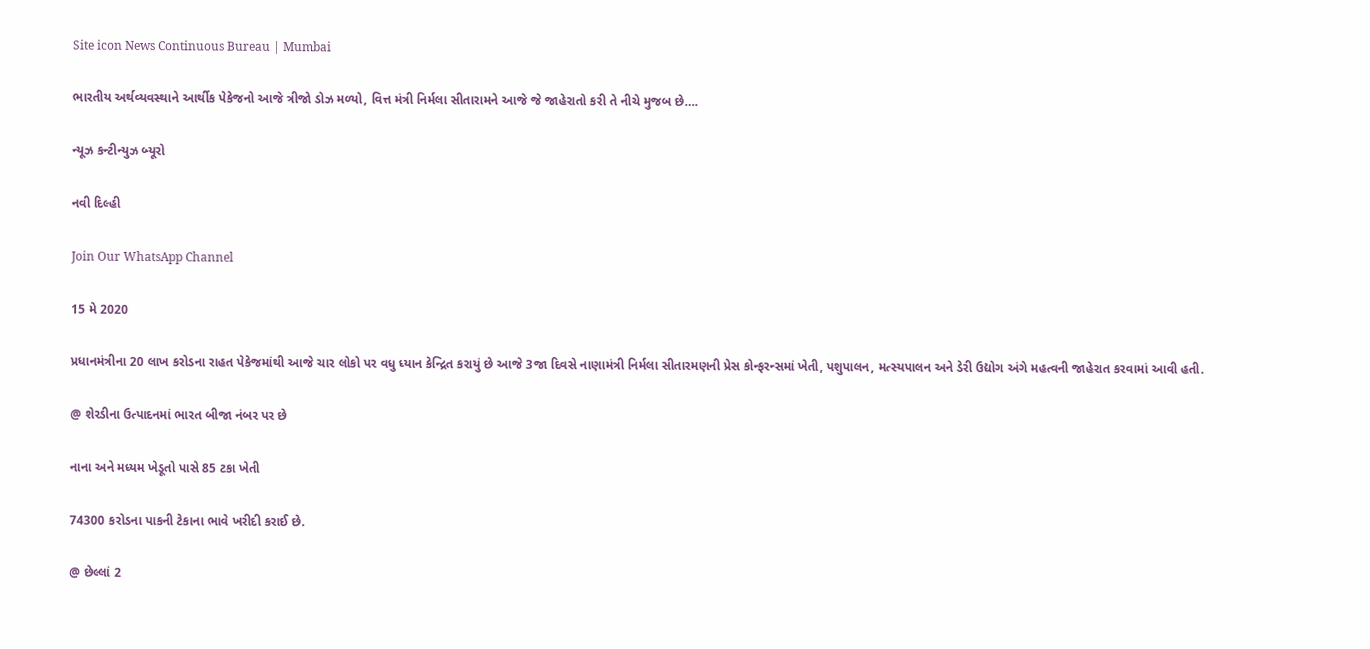Site icon News Continuous Bureau | Mumbai

ભારતીય અર્થવ્યવસ્થાને આર્થીક પેકેજનો આજે ત્રીજો ડોઝ મળ્યો, વિત્ત મંત્રી નિર્મલા સીતારામને આજે જે જાહેરાતો કરી તે નીચે મુજબ છે….

ન્યૂઝ કન્ટીન્યુઝ બ્યૂરો

નવી દિલ્હી

Join Our WhatsApp Channel

15 મે 2020

પ્રધાનમંત્રીના 20 લાખ કરોડના રાહત પેકેજમાંથી આજે ચાર લોકો પર વધુ ધ્યાન કેન્દ્રિત કરાયું છે આજે 3જા દિવસે નાણામંત્રી નિર્મલા સીતારમણની પ્રેસ કોન્ફરન્સમાં ખેતી, પશુપાલન, મત્સ્યપાલન અને ડેરી ઉદ્યોગ અંગે મહત્વની જાહેરાત કરવામાં આવી હતી.

@ શેરડીના ઉત્પાદનમાં ભારત બીજા નંબર પર છે

નાના અને મધ્યમ ખેડૂતો પાસે 85 ટકા ખેતી

74300 કરોડના પાકની ટેકાના ભાવે ખરીદી કરાઈ છે.

@ છેલ્લાં 2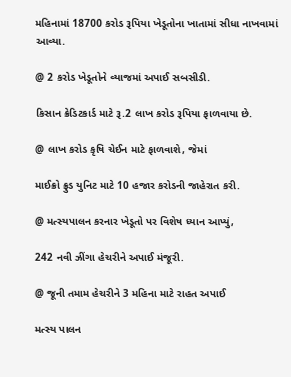મહિનામાં 18700 કરોડ રૂપિયા ખેડૂતોના ખાતામાં સીધા નાખવામાં આવ્યા.

@ 2 કરોડ ખેડૂતોને વ્યાજમાં અપાઈ સબસીડી.

કિસાન ક્રેડિટકાર્ડ માટે રૂ.2 લાખ કરોડ રૂપિયા ફાળવાયા છે.

@ લાખ કરોડ કૃષિ ચેઈન માટે ફાળવાશે, જેમાં

માઈક્રો ફ્રુડ યુનિટ માટે 10 હજાર કરોડની જાહેરાત કરી.

@ મત્સ્યપાલન કરનાર ખેડૂતો પર વિશેષ ધ્યાન આપ્યું,

242 નવી ઝીંગા હેચરીને અપાઈ મંજૂરી.

@ જૂની તમામ હેચરીને 3 મહિના માટે રાહત અપાઈ

મત્સ્ય પાલન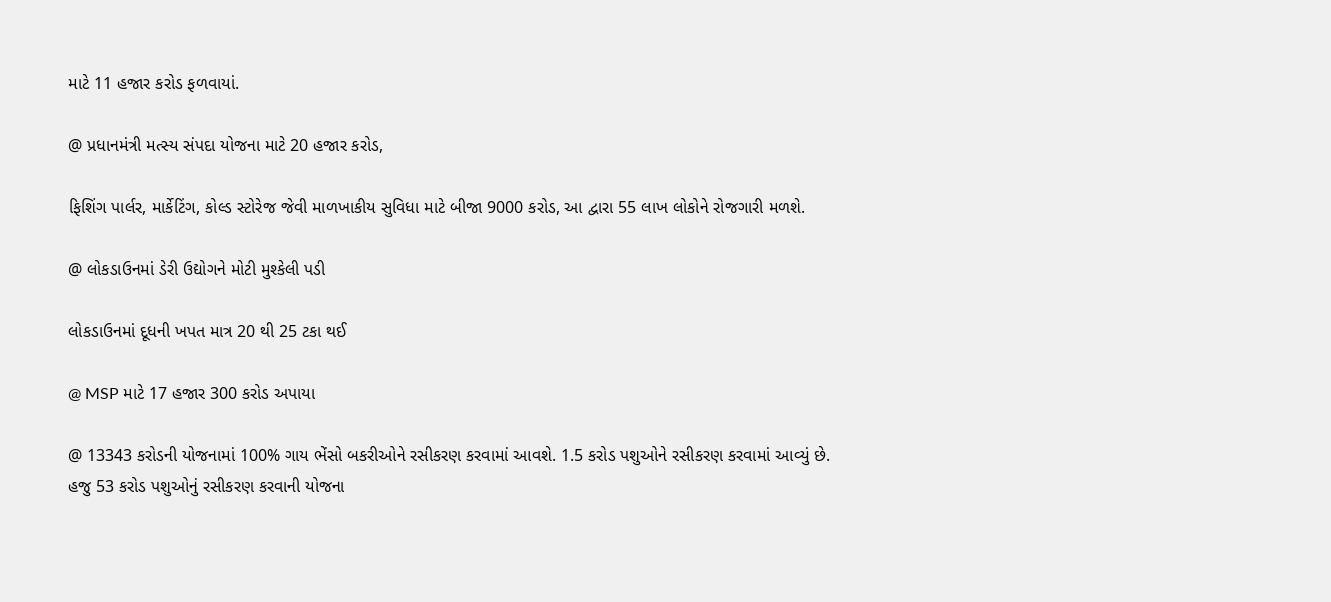માટે 11 હજાર કરોડ ફળવાયાં.

@ પ્રધાનમંત્રી મત્સ્ય સંપદા યોજના માટે 20 હજાર કરોડ,

ફિશિંગ પાર્લર, માર્કેટિંગ, કોલ્ડ સ્ટોરેજ જેવી માળખાકીય સુવિધા માટે બીજા 9000 કરોડ, આ દ્વારા 55 લાખ લોકોને રોજગારી મળશે.

@ લોકડાઉનમાં ડેરી ઉદ્યોગને મોટી મુશ્કેલી પડી

લોકડાઉનમાં દૂધની ખપત માત્ર 20 થી 25 ટકા થઈ

@ MSP માટે 17 હજાર 300 કરોડ અપાયા

@ 13343 કરોડની યોજનામાં 100% ગાય ભેંસો બકરીઓને રસીકરણ કરવામાં આવશે. 1.5 કરોડ પશુઓને રસીકરણ કરવામાં આવ્યું છે. હજુ 53 કરોડ પશુઓનું રસીકરણ કરવાની યોજના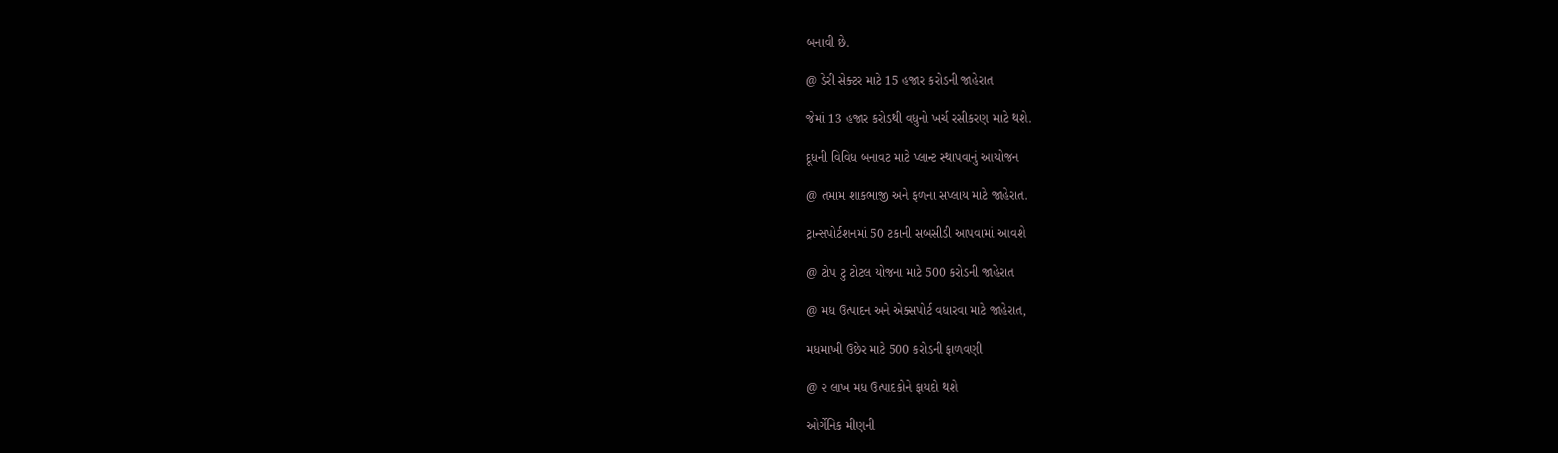બનાવી છે.

@ ડેરી સેક્ટર માટે 15 હજાર કરોડની જાહેરાત

જેમાં 13 હજાર કરોડથી વધુનો ખર્ચ રસીકરણ માટે થશે.

દૂધની વિવિધ બનાવટ માટે પ્લાન્ટ સ્થાપવાનું આયોજન

@ તમામ શાકભાજી અને ફળના સપ્લાય માટે જાહેરાત.

ટ્રાન્સપોર્ટશનમાં 50 ટકાની સબસીડી આપવામાં આવશે

@ ટોપ ટુ ટોટલ યોજના માટે 500 કરોડની જાહેરાત

@ મધ ઉત્પાદન અને એક્સપોર્ટ વધારવા માટે જાહેરાત,

મધમાખી ઉછેર માટે 500 કરોડની ફાળવણી

@ ૨ લાખ મધ ઉત્પાદકોને ફાયદો થશે

ઓર્ગેનિક મીણની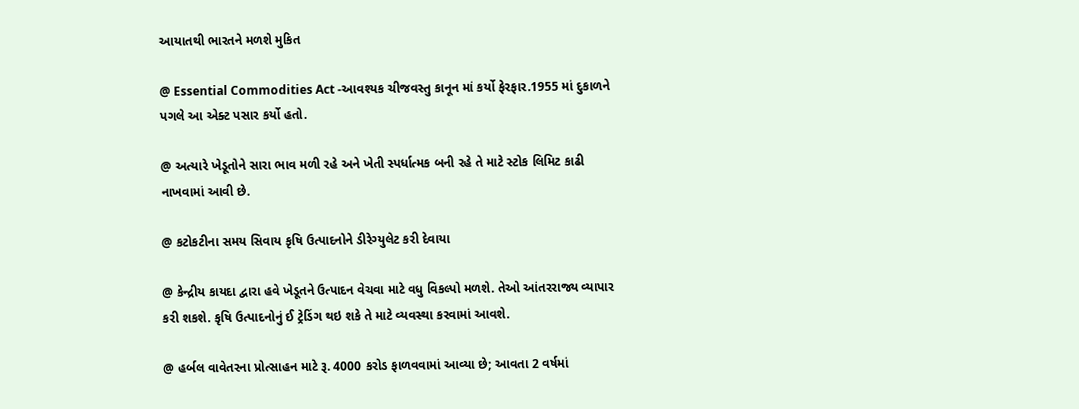આયાતથી ભારતને મળશે મુકિત

@ Essential Commodities Act -આવશ્યક ચીજવસ્તુ કાનૂન માં કર્યો ફેરફાર.1955 માં દુકાળને પગલે આ એક્ટ પસાર કર્યો હતો.

@ અત્યારે ખેડૂતોને સારા ભાવ મળી રહે અને ખેતી સ્પર્ધાત્મક બની રહે તે માટે સ્ટોક લિમિટ કાઢી નાખવામાં આવી છે.

@ કટોકટીના સમય સિવાય કૃષિ ઉત્પાદનોને ડીરેગ્યુલેટ કરી દેવાયા

@ કેન્દ્રીય કાયદા દ્વારા હવે ખેડૂતને ઉત્પાદન વેચવા માટે વધુ વિકલ્પો મળશે. તેઓ આંતરરાજ્ય વ્યાપાર કરી શકશે. કૃષિ ઉત્પાદનોનું ઈ ટ્રેડિંગ થઇ શકે તે માટે વ્યવસ્થા કરવામાં આવશે.

@ હર્બલ વાવેતરના પ્રોત્સાહન માટે રૂ. 4000 કરોડ ફાળવવામાં આવ્યા છે; આવતા 2 વર્ષમાં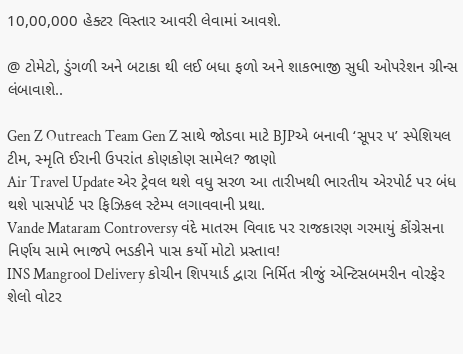10,00,000 હેક્ટર વિસ્તાર આવરી લેવામાં આવશે.

@ ટોમેટો, ડુંગળી અને બટાકા થી લઈ બધા ફળો અને શાકભાજી સુધી ઓપરેશન ગ્રીન્સ લંબાવાશે..

Gen Z Outreach Team Gen Z સાથે જોડવા માટે BJPએ બનાવી ‘સૂપર ૫’ સ્પેશિયલ ટીમ, સ્મૃતિ ઈરાની ઉપરાંત કોણકોણ સામેલ? જાણો
Air Travel Update એર ટ્રેવલ થશે વધુ સરળ આ તારીખથી ભારતીય એરપોર્ટ પર બંધ થશે પાસપોર્ટ પર ફિઝિકલ સ્ટેમ્પ લગાવવાની પ્રથા.
Vande Mataram Controversy વંદે માતરમ વિવાદ પર રાજકારણ ગરમાયું કોંગ્રેસના નિર્ણય સામે ભાજપે ભડકીને પાસ કર્યો મોટો પ્રસ્તાવ!
INS Mangrool Delivery કોચીન શિપયાર્ડ દ્વારા નિર્મિત ત્રીજું એન્ટિસબમરીન વોરફેર શેલો વોટર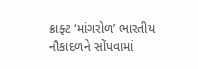ક્રાફ્ટ ‘માંગરોળ’ ભારતીય નૌકાદળને સોંપવામાં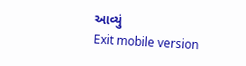આવ્યું
Exit mobile version